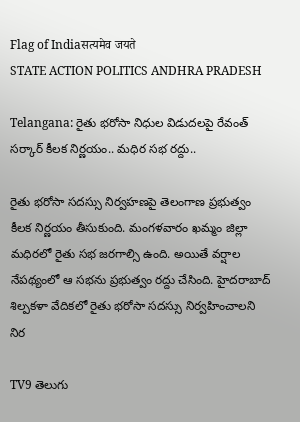Flag of Indiaसत्यमेव जयते
STATE ACTION POLITICS ANDHRA PRADESH

Telangana: రైతు భరోసా నిధుల విడుదలపై రేవంత్ సర్కార్ కీలక నిర్ణయం.. మధిర సభ రద్దు..

రైతు భరోసా సదస్సు నిర్వహణపై తెలంగాణ ప్రభుత్వం కీలక నిర్ణయం తీసుకుంది. మంగళవారం ఖమ్మం జిల్లా మధిరలో రైతు సభ జరగాల్సి ఉంది. అయితే వర్షాల నేపథ్యంలో ఆ సభను ప్రభుత్వం రద్దు చేసింది. హైదరాబాద్‌ శిల్పకళా వేదికలో రైతు భరోసా సదస్సు నిర్వహించాలని నిర

TV9 తెలుగు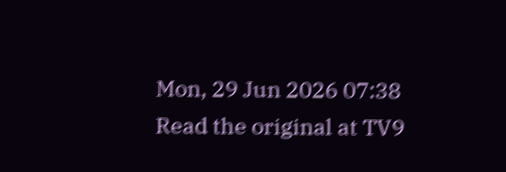Mon, 29 Jun 2026 07:38
Read the original at TV9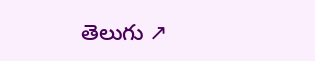తెలుగు ↗